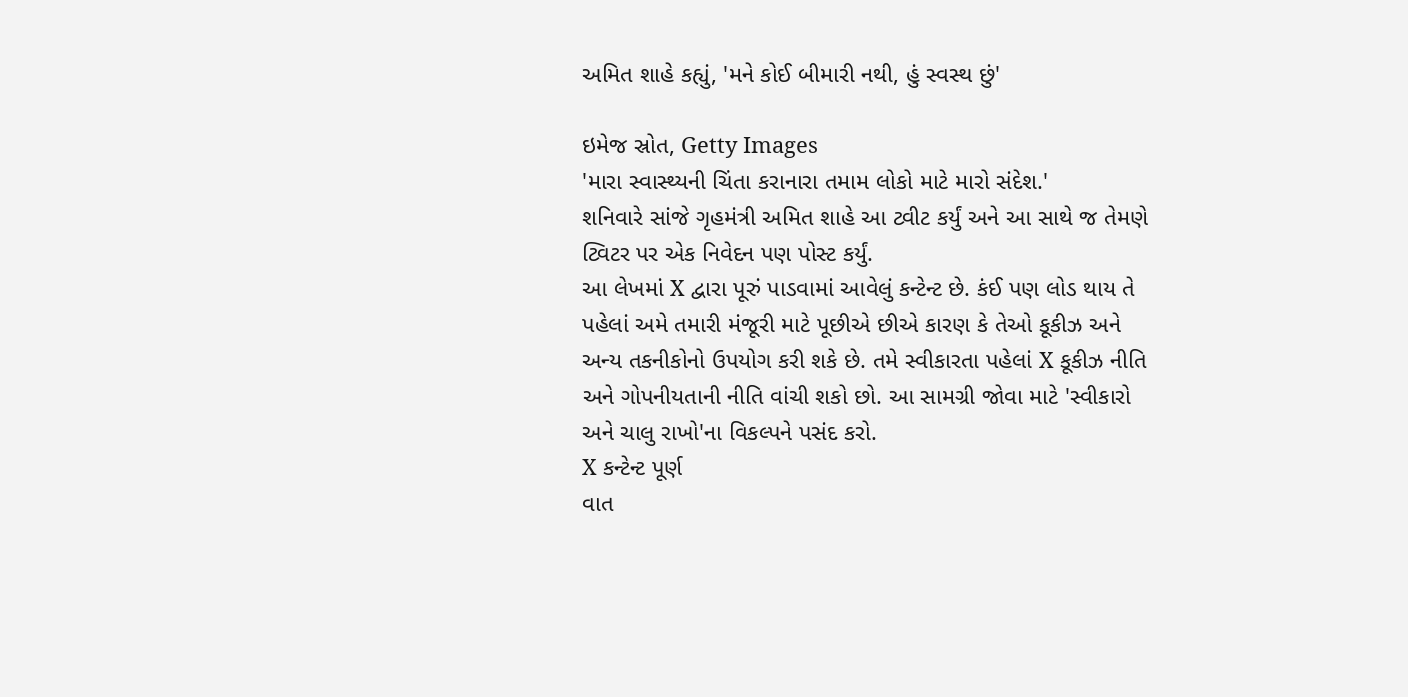અમિત શાહે કહ્યું, 'મને કોઈ બીમારી નથી, હું સ્વસ્થ છું'

ઇમેજ સ્રોત, Getty Images
'મારા સ્વાસ્થ્યની ચિંતા કરાનારા તમામ લોકો માટે મારો સંદેશ.'
શનિવારે સાંજે ગૃહમંત્રી અમિત શાહે આ ટ્વીટ કર્યું અને આ સાથે જ તેમણે ટ્વિટર પર એક નિવેદન પણ પોસ્ટ કર્યું.
આ લેખમાં X દ્વારા પૂરું પાડવામાં આવેલું કન્ટેન્ટ છે. કંઈ પણ લોડ થાય તે પહેલાં અમે તમારી મંજૂરી માટે પૂછીએ છીએ કારણ કે તેઓ કૂકીઝ અને અન્ય તકનીકોનો ઉપયોગ કરી શકે છે. તમે સ્વીકારતા પહેલાં X કૂકીઝ નીતિ અને ગોપનીયતાની નીતિ વાંચી શકો છો. આ સામગ્રી જોવા માટે 'સ્વીકારો અને ચાલુ રાખો'ના વિકલ્પને પસંદ કરો.
X કન્ટેન્ટ પૂર્ણ
વાત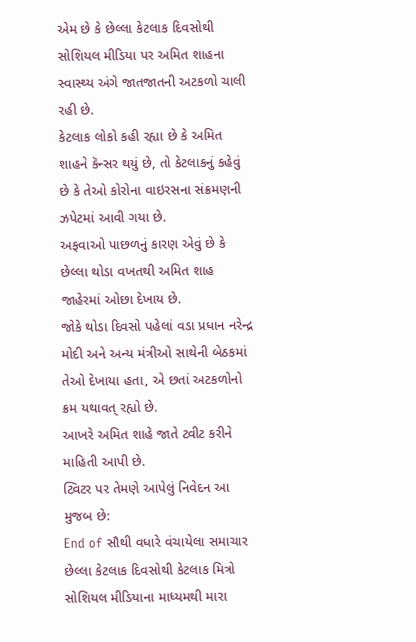એમ છે કે છેલ્લા કેટલાક દિવસોથી સોશિયલ મીડિયા પર અમિત શાહના સ્વાસ્થ્ય અંગે જાતજાતની અટકળો ચાલી રહી છે.
કેટલાક લોકો કહી રહ્યા છે કે અમિત શાહને કૅન્સર થયું છે, તો કેટલાકનું કહેવું છે કે તેઓ કોરોના વાઇરસના સંક્રમણની ઝપેટમાં આવી ગયા છે.
અફવાઓ પાછળનું કારણ એવું છે કે છેલ્લા થોડા વખતથી અમિત શાહ જાહેરમાં ઓછા દેખાય છે.
જોકે થોડા દિવસો પહેલાં વડા પ્રધાન નરેન્દ્ર મોદી અને અન્ય મંત્રીઓ સાથેની બેઠકમાં તેઓ દેખાયા હતા, એ છતાં અટકળોનો ક્રમ યથાવત્ રહ્યો છે.
આખરે અમિત શાહે જાતે ટ્વીટ કરીને માહિતી આપી છે.
ટ્વિટર પર તેમણે આપેલું નિવેદન આ મુજબ છે:
End of સૌથી વધારે વંચાયેલા સમાચાર
છેલ્લા કેટલાક દિવસોથી કેટલાક મિત્રો સોશિયલ મીડિયાના માધ્યમથી મારા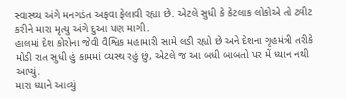સ્વાસ્થ્ય અંગે મનગડંત અફવા ફેલાવી રહ્યા છે. એટલે સુધી કે કેટલાક લોકોએ તો ટ્વીટ કરીને મારા મૃત્યુ અંગે દુઆ પણ માગી.
હાલમાં દેશ કોરોના જેવી વૈશ્વિક મહામારી સામે લડી રહ્યો છે અને દેશના ગૃહમંત્રી તરીકે મોડી રાત સુધી હું કામમાં વ્યસ્થ રહું છું, એટલે જ આ બધી બાબતો પર મેં ધ્યાન નથી આપ્યું.
મારા ધ્યાને આવ્યું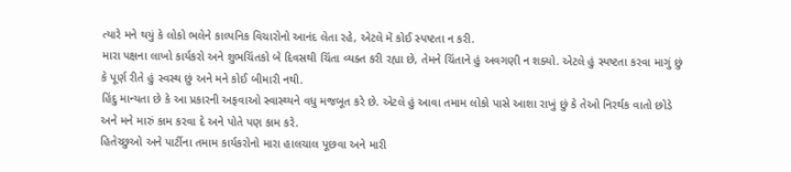ત્યારે મને થયું કે લોકો ભલેને કાલ્પનિક વિચારોનો આનંદ લેતા રહે, એટલે મેં કોઈ સ્પષ્ટતા ન કરી.
મારા પક્ષના લાખો કાર્યકરો અને શુભચિંતકો બે દિવસથી ચિંતા વ્યક્ત કરી રહ્યા છે, તેમને ચિંતાને હું અવગણી ન શક્યો. એટલે હું સ્પષ્ટતા કરવા માગું છું કે પૂર્ણ રીતે હું સ્વસ્થ છું અને મને કોઈ બીમારી નથી.
હિંદુ માન્યતા છે કે આ પ્રકારની અફવાઓ સ્વાસ્થ્યને વધુ મજબૂત કરે છે. એટલે હું આવા તમામ લોકો પાસે આશા રાખું છું કે તેઓ નિરર્થક વાતો છોડે અને મને મારું કામ કરવા દે અને પોતે પણ કામ કરે.
હિતેચ્છુઓ અને પાર્ટીના તમામ કાર્યકરોનો મારા હાલચાલ પૂછવા અને મારી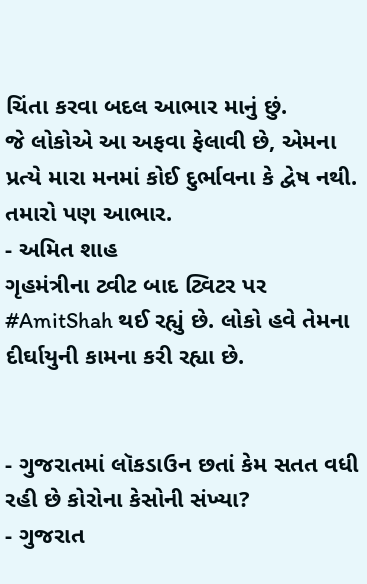ચિંતા કરવા બદલ આભાર માનું છું.
જે લોકોએ આ અફવા ફેલાવી છે, એમના પ્રત્યે મારા મનમાં કોઈ દુર્ભાવના કે દ્વેષ નથી. તમારો પણ આભાર.
- અમિત શાહ
ગૃહમંત્રીના ટ્વીટ બાદ ટ્વિટર પર #AmitShah થઈ રહ્યું છે. લોકો હવે તેમના દીર્ઘાયુની કામના કરી રહ્યા છે.


- ગુજરાતમાં લૉકડાઉન છતાં કેમ સતત વધી રહી છે કોરોના કેસોની સંખ્યા?
- ગુજરાત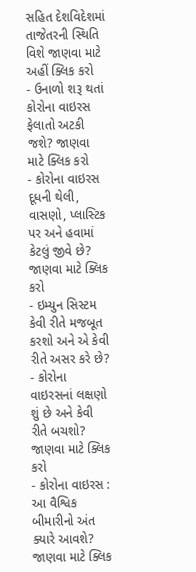સહિત દેશવિદેશમાં તાજેતરની સ્થિતિ વિશે જાણવા માટે અહીં ક્લિક કરો
- ઉનાળો શરૂ થતાં કોરોના વાઇરસ ફેલાતો અટકી જશે? જાણવા માટે ક્લિક કરો
- કોરોના વાઇરસ દૂધની થેલી, વાસણો, પ્લાસ્ટિક પર અને હવામાં કેટલું જીવે છે? જાણવા માટે ક્લિક કરો
- ઇમ્યુન સિસ્ટમ કેવી રીતે મજબૂત કરશો અને એ કેવી રીતે અસર કરે છે?
- કોરોના વાઇરસનાં લક્ષણો શું છે અને કેવી રીતે બચશો? જાણવા માટે ક્લિક કરો
- કોરોના વાઇરસ : આ વૈશ્વિક બીમારીનો અંત ક્યારે આવશે? જાણવા માટે ક્લિક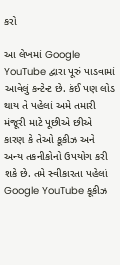કરો

આ લેખમાં Google YouTube દ્વારા પૂરું પાડવામાં આવેલું કન્ટેન્ટ છે. કંઈ પણ લોડ થાય તે પહેલાં અમે તમારી મંજૂરી માટે પૂછીએ છીએ કારણ કે તેઓ કૂકીઝ અને અન્ય તકનીકોનો ઉપયોગ કરી શકે છે. તમે સ્વીકારતા પહેલાં Google YouTube કૂકીઝ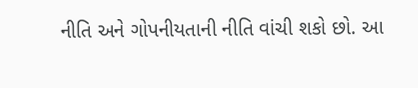નીતિ અને ગોપનીયતાની નીતિ વાંચી શકો છો. આ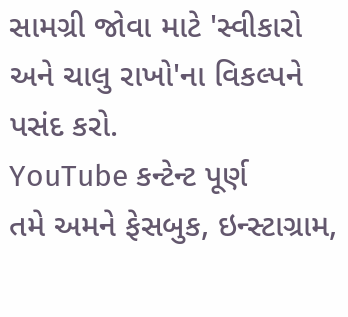સામગ્રી જોવા માટે 'સ્વીકારો અને ચાલુ રાખો'ના વિકલ્પને પસંદ કરો.
YouTube કન્ટેન્ટ પૂર્ણ
તમે અમને ફેસબુક, ઇન્સ્ટાગ્રામ,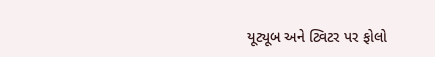યૂટ્યૂબ અને ટ્વિટર પર ફોલો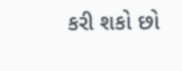કરી શકો છો